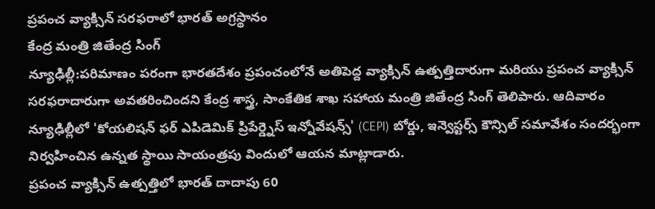ప్రపంచ వ్యాక్సిన్ సరఫరాలో భారత్ అగ్రస్థానం
కేంద్ర మంత్రి జితేంద్ర సింగ్
న్యూఢిల్లీ:పరిమాణం పరంగా భారతదేశం ప్రపంచంలోనే అతిపెద్ద వ్యాక్సిన్ ఉత్పత్తిదారుగా మరియు ప్రపంచ వ్యాక్సిన్ సరఫరాదారుగా అవతరించిందని కేంద్ర శాస్త్ర, సాంకేతిక శాఖ సహాయ మంత్రి జితేంద్ర సింగ్ తెలిపారు. ఆదివారం న్యూఢిల్లీలో 'కోయలిషన్ ఫర్ ఎపిడెమిక్ ప్రిపేర్డ్నెస్ ఇన్నోవేషన్స్' (CEPI) బోర్డు, ఇన్వెస్టర్స్ కౌన్సిల్ సమావేశం సందర్భంగా నిర్వహించిన ఉన్నత స్థాయి సాయంత్రపు విందులో ఆయన మాట్లాడారు.
ప్రపంచ వ్యాక్సిన్ ఉత్పత్తిలో భారత్ దాదాపు 60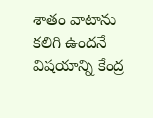శాతం వాటాను కలిగి ఉందనే విషయాన్ని కేంద్ర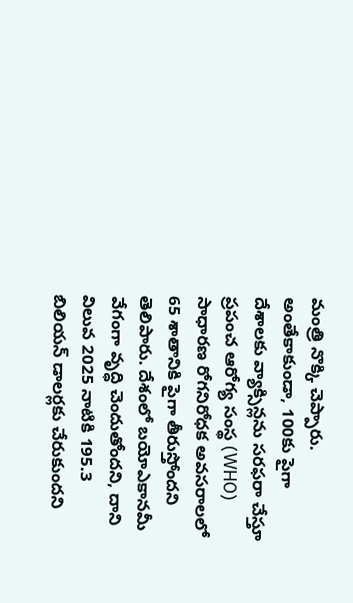మంత్రి నొక్కి చెప్పారు. అంతేకాకుండా, 100కు పైగా దేశాలకు వ్యాక్సిన్లను సరఫరా చేస్తూ ప్రపంచ ఆరోగ్య సంస్థ (WHO) సాధారణ రోగనిరోధక అవసరాలలో 65 శాతానికి పైగా తీరుస్తోందని తెలిపారు. దేశంలో బయోఎకానమీ వేగంగా వృద్ధి చెందుతోందని, దాని విలువ 2025 నాటికి 195.3 బిలియన్ డాలర్లకు చేరుకుందని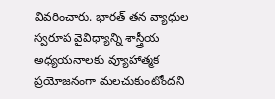వివరించారు. భారత్ తన వ్యాధుల స్వరూప వైవిధ్యాన్ని శాస్త్రీయ అధ్యయనాలకు వ్యూహాత్మక ప్రయోజనంగా మలచుకుంటోందని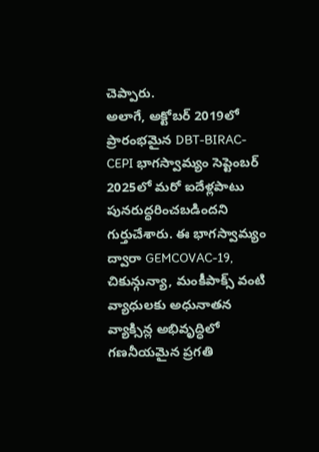చెప్పారు.
అలాగే, అక్టోబర్ 2019లో ప్రారంభమైన DBT-BIRAC-CEPI భాగస్వామ్యం సెప్టెంబర్ 2025లో మరో ఐదేళ్లపాటు పునరుద్ధరించబడిందని గుర్తుచేశారు. ఈ భాగస్వామ్యం ద్వారా GEMCOVAC-19, చికున్గున్యా, మంకీపాక్స్ వంటి వ్యాధులకు అధునాతన వ్యాక్సిన్ల అభివృద్ధిలో గణనీయమైన ప్రగతి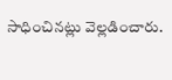సాధించినట్లు వెల్లడించారు.